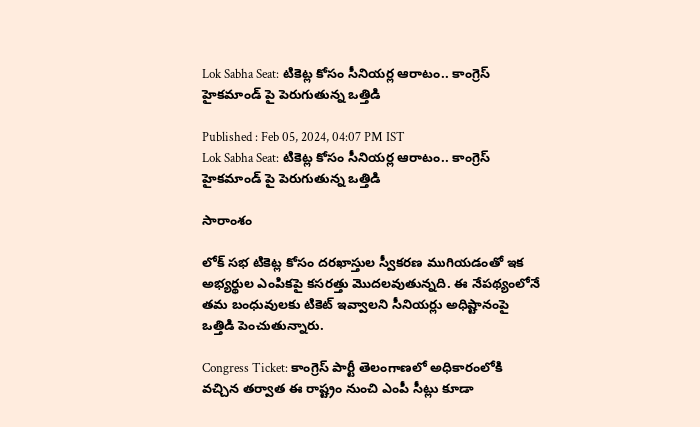Lok Sabha Seat: టికెట్ల కోసం సీనియర్ల ఆరాటం.. కాంగ్రెస్ హైకమాండ్ పై పెరుగుతున్న ఒత్తిడి

Published : Feb 05, 2024, 04:07 PM IST
Lok Sabha Seat: టికెట్ల కోసం సీనియర్ల ఆరాటం.. కాంగ్రెస్ హైకమాండ్ పై పెరుగుతున్న ఒత్తిడి

సారాంశం

లోక్ సభ టికెట్ల కోసం దరఖాస్తుల స్వీకరణ ముగియడంతో ఇక అభ్యర్థుల ఎంపికపై కసరత్తు మొదలవుతున్నది. ఈ నేపథ్యంలోనే తమ బంధువులకు టికెట్ ఇవ్వాలని సీనియర్లు అధిష్టానంపై ఒత్తిడి పెంచుతున్నారు.

Congress Ticket: కాంగ్రెస్ పార్టీ తెలంగాణలో అధికారంలోకి వచ్చిన తర్వాత ఈ రాష్ట్రం నుంచి ఎంపీ సీట్లు కూడా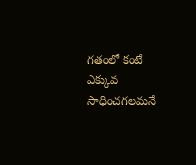గతంలో కంటే ఎక్కువ సాధించగలమనే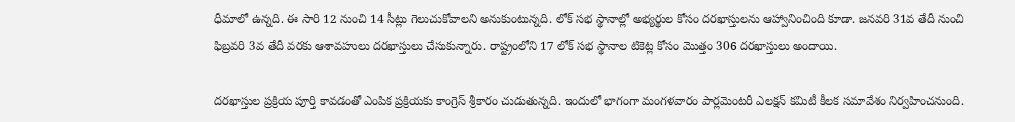ధీమాలో ఉన్నది. ఈ సారి 12 నుంచి 14 సీట్లు గెలుచుకోవాలని అనుకుంటున్నది. లోక్ సభ స్థానాల్లో అభ్యర్థుల కోసం దరఖాస్తులను ఆహ్వానించింది కూడా. జనవరి 31వ తేదీ నుంచి ఫిబ్రవరి 3వ తేదీ వరకు ఆశావహులు దరఖాస్తులు చేసుకున్నారు. రాష్ట్రంలోని 17 లోక్ సభ స్థానాల టికెట్ల కోసం మొత్తం 306 దరఖాస్తులు అందాయి.

దరఖాస్తుల ప్రక్రియ పూర్తి కావడంతో ఎంపిక ప్రక్రియకు కాంగ్రెస్ శ్రీకారం చుడుతున్నది. ఇందులో భాగంగా మంగళవారం పార్లమెంటరీ ఎలక్షన్ కమిటీ కీలక సమావేశం నిర్వహించనుంది.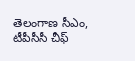తెలంగాణ సీఎం, టీపీసీసీ చీఫ్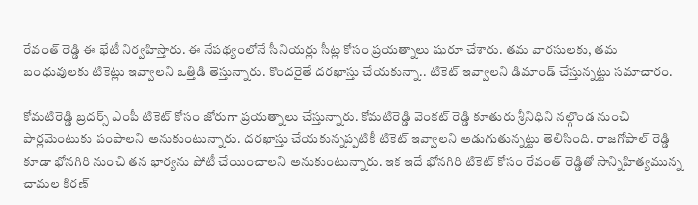రేవంత్ రెడ్డి ఈ భేటీ నిర్వహిస్తారు. ఈ నేపథ్యంలోనే సీనియర్లు సీట్ల కోసం ప్రయత్నాలు షురూ చేశారు. తమ వారసులకు, తమ బంధువులకు టికెట్లు ఇవ్వాలని ఒత్తిడి తెస్తున్నారు. కొందరైతే దరఖాస్తు చేయకున్నా.. టికెట్ ఇవ్వాలని డిమాండ్ చేస్తున్నట్టు సమాచారం.

కోమటిరెడ్డి బ్రదర్స్ ఎంపీ టికెట్ కోసం జోరుగా ప్రయత్నాలు చేస్తున్నారు. కోమటిరెడ్డి వెంకట్ రెడ్డి కూతురు శ్రీనిధిని నల్గొండ నుంచి పార్లమెంటుకు పంపాలని అనుకుంటున్నారు. దరఖాస్తు చేయకున్నప్పటికీ టికెట్ ఇవ్వాలని అడుగుతున్నట్టు తెలిసింది. రాజగోపాల్ రెడ్డి కూడా భోనగిరి నుంచి తన భార్యను పోటీ చేయించాలని అనుకుంటున్నారు. ఇక ఇదే భోనగిరి టికెట్ కోసం రేవంత్ రెడ్డితో సాన్నిహిత్యమున్న చామల కిరణ్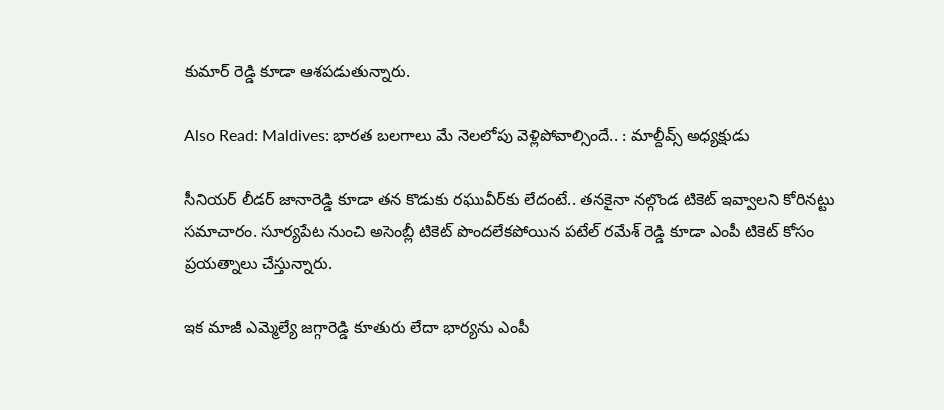కుమార్ రెడ్డి కూడా ఆశపడుతున్నారు.

Also Read: Maldives: భారత బలగాలు మే నెలలోపు వెళ్లిపోవాల్సిందే.. : మాల్దీవ్స్ అధ్యక్షుడు

సీనియర్ లీడర్ జానారెడ్డి కూడా తన కొడుకు రఘువీర్‌కు లేదంటే.. తనకైనా నల్గొండ టికెట్ ఇవ్వాలని కోరినట్టు సమాచారం. సూర్యపేట నుంచి అసెంబ్లీ టికెట్ పొందలేకపోయిన పటేల్ రమేశ్ రెడ్డి కూడా ఎంపీ టికెట్ కోసం ప్రయత్నాలు చేస్తున్నారు.

ఇక మాజీ ఎమ్మెల్యే జగ్గారెడ్డి కూతురు లేదా భార్యను ఎంపీ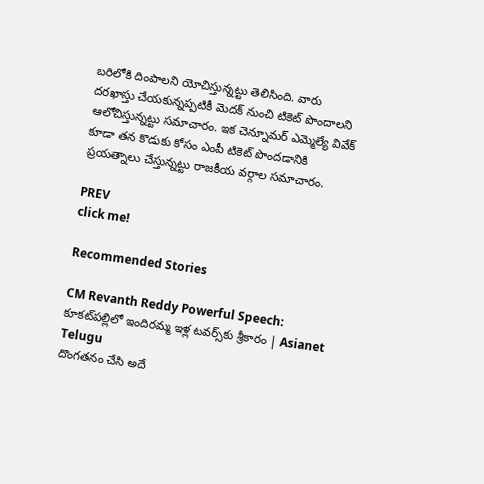బరిలోకి దింపాలని యోచిస్తున్నట్టు తెలిసింది. వారు దరఖాస్తు చేయకున్నప్పటికీ మెదక్ నుంచి టికెట్ పొందాలని ఆలోచిస్తున్నట్టు సమాచారం. ఇక చెన్నూమర్ ఎమ్మెల్యే వివేక్ కూడా తన కొడుకు కోసం ఎంపీ టికెట్ పొందడానికి ప్రయత్నాలు చేస్తున్నట్టు రాజకీయ వర్గాల సమాచారం.

PREV
click me!

Recommended Stories

CM Revanth Reddy Powerful Speech: కూకట్‌పల్లిలో ఇందిరమ్మ ఇళ్ల టవర్స్‌కు శ్రీకారం | Asianet Telugu
దొంగతనం చేసి అదే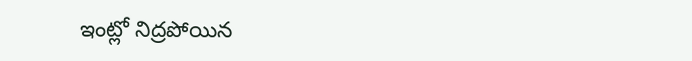ఇంట్లో నిద్రపోయిన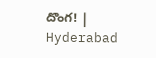దొంగ! | Hyderabad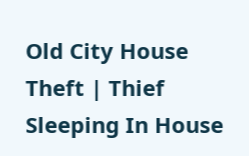Old City House Theft | Thief Sleeping In House